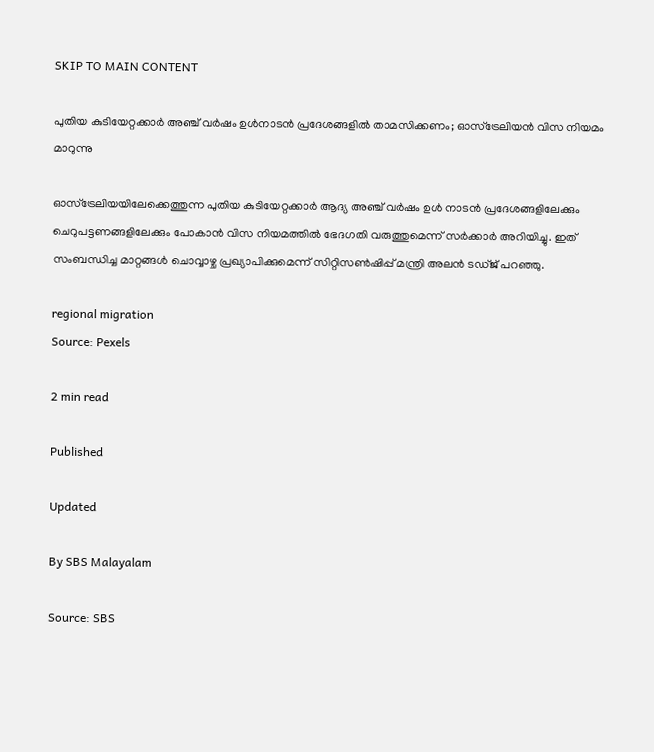SKIP TO MAIN CONTENT

പുതിയ കുടിയേറ്റക്കാർ അഞ്ച് വർഷം ഉൾനാടൻ പ്രദേശങ്ങളിൽ താമസിക്കണം; ഓസ്‌ട്രേലിയൻ വിസ നിയമം മാറുന്നു

ഓസ്ട്രേലിയയിലേക്കെത്തുന്ന പുതിയ കുടിയേറ്റക്കാർ ആദ്യ അഞ്ച് വർഷം ഉൾ നാടൻ പ്രദേശങ്ങളിലേക്കും ചെറുപട്ടണങ്ങളിലേക്കും പോകാൻ വിസ നിയമത്തിൽ ഭേദഗതി വരുത്തുമെന്ന് സർക്കാർ അറിയിച്ചു. ഇത് സംബന്ധിച്ച മാറ്റങ്ങൾ ചൊവ്വാഴ്ച പ്രഖ്യാപിക്കുമെന്ന് സിറ്റിസൺഷിപ്പ് മന്ത്രി അലൻ ടഡ്ജ് പറഞ്ഞു.

regional migration
Source: Pexels

2 min read

Published

Updated

By SBS Malayalam

Source: SBS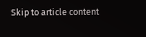Skip to article content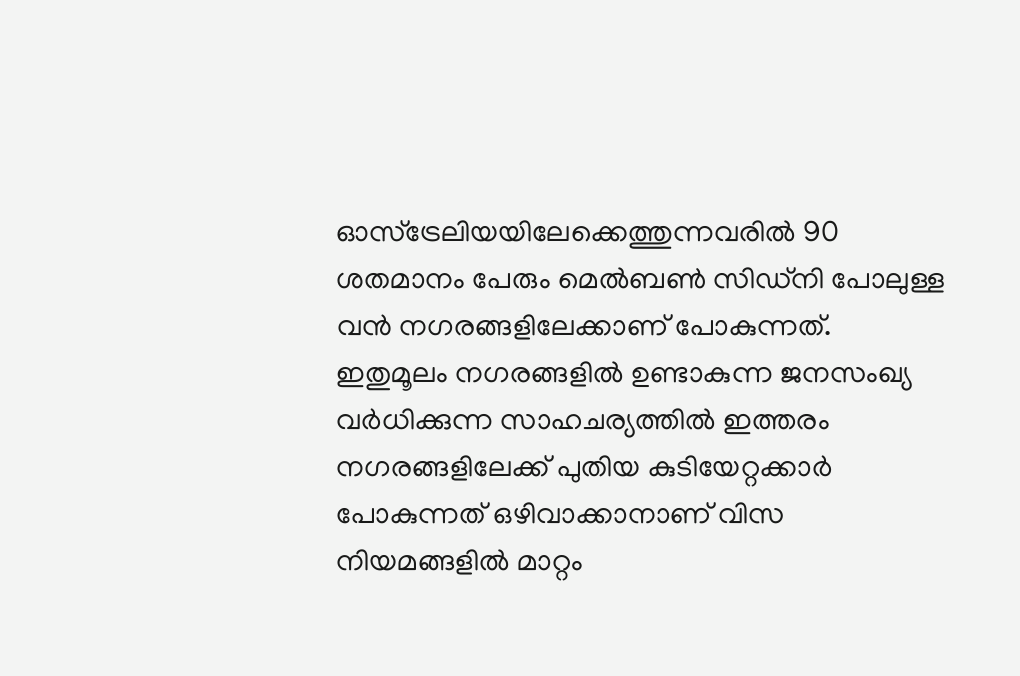ഓസ്‌ട്രേലിയയിലേക്കെത്തുന്നവരിൽ 90 ശതമാനം പേരും മെൽബൺ സിഡ്നി പോലുള്ള വൻ നഗരങ്ങളിലേക്കാണ് പോകുന്നത്.  ഇതുമൂലം നഗരങ്ങളിൽ ഉണ്ടാകുന്ന ജനസംഖ്യ വർധിക്കുന്ന സാഹചര്യത്തിൽ ഇത്തരം നഗരങ്ങളിലേക്ക് പുതിയ കുടിയേറ്റക്കാർ പോകുന്നത് ഒഴിവാക്കാനാണ് വിസ നിയമങ്ങളിൽ മാറ്റം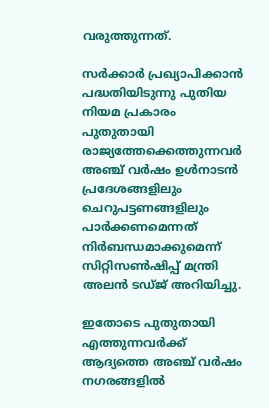വരുത്തുന്നത്.

സർക്കാർ പ്രഖ്യാപിക്കാൻ പദ്ധതിയിടുന്നു പുതിയ നിയമ പ്രകാരം പുതുതായി രാജ്യത്തേക്കെത്തുന്നവർ അഞ്ച് വർഷം ഉൾനാടൻ പ്രദേശങ്ങളിലും ചെറുപട്ടണങ്ങളിലും പാർക്കണമെന്നത് നിർബന്ധമാക്കുമെന്ന് സിറ്റിസൺഷിപ്പ് മന്ത്രി അലൻ ടഡ്ജ് അറിയിച്ചു.

ഇതോടെ പുതുതായി എത്തുന്നവർക്ക് ആദ്യത്തെ അഞ്ച് വർഷം നഗരങ്ങളിൽ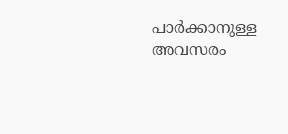പാർക്കാനുള്ള അവസരം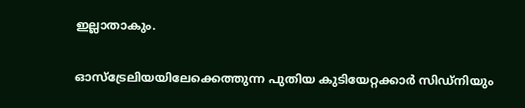ഇല്ലാതാകും.

ഓസ്ട്രേലിയയിലേക്കെത്തുന്ന പുതിയ കുടിയേറ്റക്കാർ സിഡ്നിയും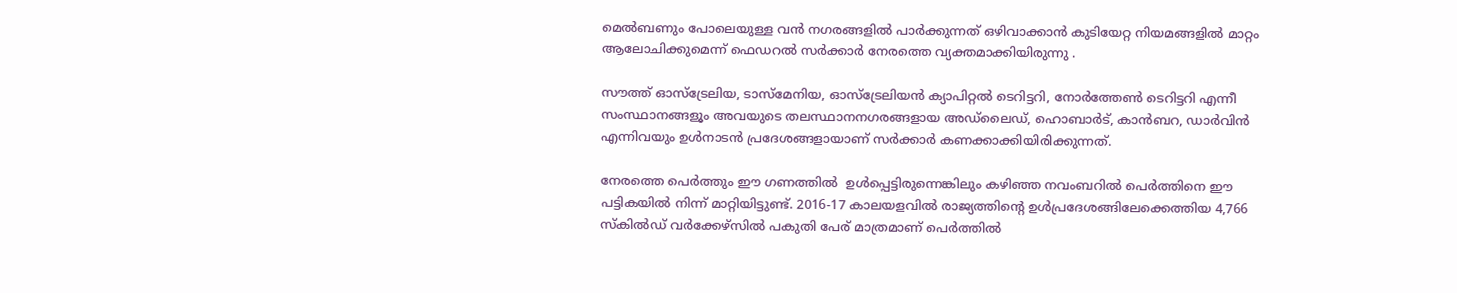മെൽബണും പോലെയുള്ള വൻ നഗരങ്ങളിൽ പാർക്കുന്നത് ഒഴിവാക്കാൻ കുടിയേറ്റ നിയമങ്ങളിൽ മാറ്റം ആലോചിക്കുമെന്ന് ഫെഡറൽ സർക്കാർ നേരത്തെ വ്യക്തമാക്കിയിരുന്നു .

സൗത്ത് ഓസ്‌ട്രേലിയ, ടാസ്മേനിയ, ഓസ്‌ട്രേലിയൻ ക്യാപിറ്റൽ ടെറിട്ടറി, നോർത്തേൺ ടെറിട്ടറി എന്നീ സംസ്ഥാനങ്ങളൂം അവയുടെ തലസ്ഥാനനഗരങ്ങളായ അഡ്‌ലൈഡ്, ഹൊബാർട്, കാൻബറ, ഡാർവിൻ എന്നിവയും ഉൾനാടൻ പ്രദേശങ്ങളായാണ് സർക്കാർ കണക്കാക്കിയിരിക്കുന്നത്.

നേരത്തെ പെർത്തും ഈ ഗണത്തിൽ  ഉൾപ്പെട്ടിരുന്നെങ്കിലും കഴിഞ്ഞ നവംബറിൽ പെർത്തിനെ ഈ പട്ടികയിൽ നിന്ന് മാറ്റിയിട്ടുണ്ട്. 2016-17 കാലയളവിൽ രാജ്യത്തിന്റെ ഉൾപ്രദേശങ്ങിലേക്കെത്തിയ 4,766 സ്‌കിൽഡ് വർക്കേഴ്‌സിൽ പകുതി പേര് മാത്രമാണ് പെർത്തിൽ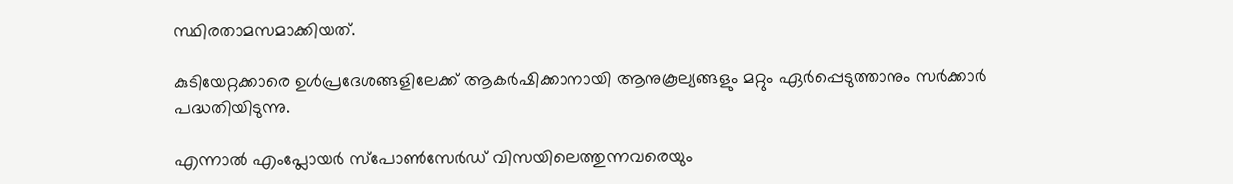സ്ഥിരതാമസമാക്കിയത്.

കുടിയേറ്റക്കാരെ ഉൾപ്രദേശങ്ങളിലേക്ക് ആകർഷിക്കാനായി ആനുകൂല്യങ്ങളും മറ്റും ഏർപ്പെടുത്താനും സർക്കാർ പദ്ധതിയിടുന്നു.

എന്നാൽ എംപ്ലോയർ സ്‌പോൺസേർഡ് വിസയിലെത്തുന്നവരെയും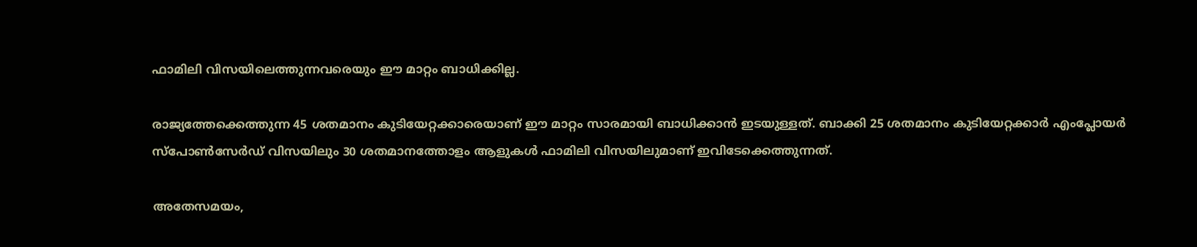ഫാമിലി വിസയിലെത്തുന്നവരെയും ഈ മാറ്റം ബാധിക്കില്ല.

രാജ്യത്തേക്കെത്തുന്ന 45 ശതമാനം കുടിയേറ്റക്കാരെയാണ് ഈ മാറ്റം സാരമായി ബാധിക്കാൻ ഇടയുള്ളത്. ബാക്കി 25 ശതമാനം കുടിയേറ്റക്കാർ എംപ്ലോയർ സ്‌പോൺസേർഡ് വിസയിലും 30 ശതമാനത്തോളം ആളുകൾ ഫാമിലി വിസയിലുമാണ് ഇവിടേക്കെത്തുന്നത്.

അതേസമയം,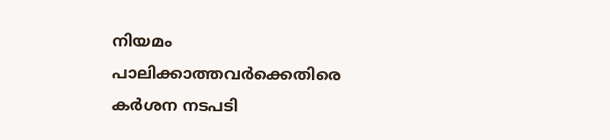നിയമം പാലിക്കാത്തവർക്കെതിരെ കർശന നടപടി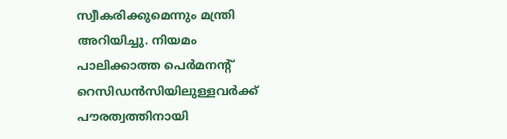സ്വീകരിക്കുമെന്നും മന്ത്രി അറിയിച്ചു. നിയമം പാലിക്കാത്ത പെർമനന്റ് റെസിഡൻസിയിലുള്ളവർക്ക് പൗരത്വത്തിനായി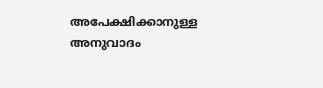അപേക്ഷിക്കാനുള്ള അനുവാദം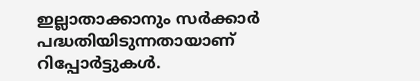ഇല്ലാതാക്കാനും സർക്കാർ പദ്ധതിയിടുന്നതായാണ് റിപ്പോർട്ടുകൾ.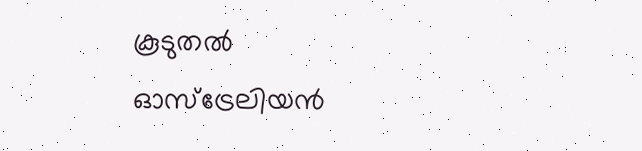കൂടുതൽ ഓസ്‌ട്രേലിയൻ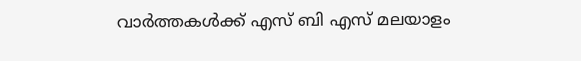വാർത്തകൾക്ക് എസ് ബി എസ് മലയാളം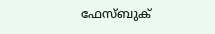ഫേസ്ബുക്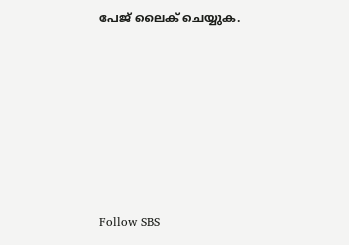പേജ് ലൈക് ചെയ്യുക.







Follow SBS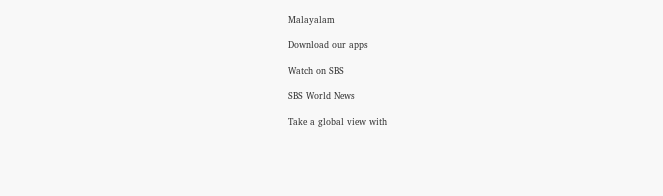Malayalam

Download our apps

Watch on SBS

SBS World News

Take a global view with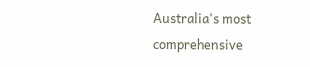Australia's most comprehensive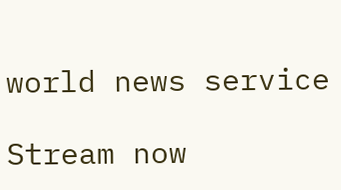world news service

Stream now